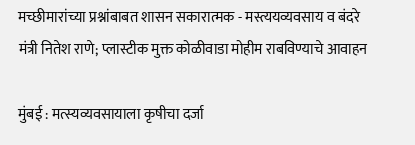मच्छीमारांच्या प्रश्नांबाबत शासन सकारात्मक - मस्त्ययव्यवसाय व बंदरे मंत्री नितेश राणे; प्लास्टीक मुक्त कोळीवाडा मोहीम राबविण्याचे आवाहन

मुंबई : मत्स्यव्यवसायाला कृषीचा दर्जा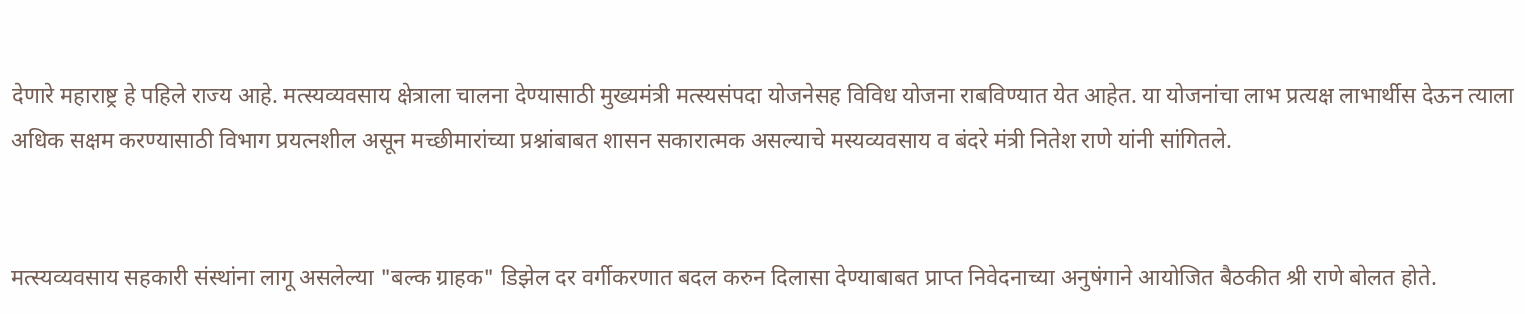देणारे महाराष्ट्र हे पहिले राज्य आहे. मत्स्यव्यवसाय क्षेत्राला चालना देण्यासाठी मुख्यमंत्री मत्स्यसंपदा योजनेसह विविध योजना राबविण्यात येत आहेत. या योजनांचा लाभ प्रत्यक्ष लाभार्थीस देऊन त्याला अधिक सक्षम करण्यासाठी विभाग प्रयत्नशील असून मच्छीमारांच्या प्रश्नांबाबत शासन सकारात्मक असल्याचे मस्यव्यवसाय व बंदरे मंत्री नितेश राणे यांनी सांगितले.


मत्स्यव्यवसाय सहकारी संस्थांना लागू असलेल्या "बल्क ग्राहक" डिझेल दर वर्गीकरणात बदल करुन दिलासा देण्याबाबत प्राप्त निवेदनाच्या अनुषंगाने आयोजित बैठकीत श्री राणे बोलत होते.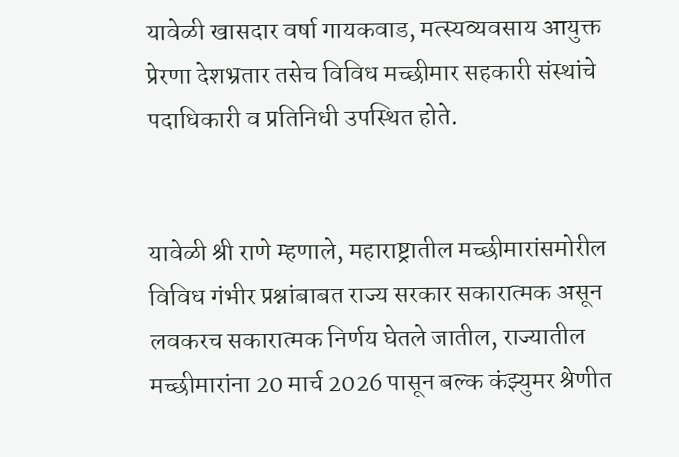यावेळी खासदार वर्षा गायकवाड, मत्स्यव्यवसाय आयुक्त प्रेरणा देशभ्रतार तसेच विविध मच्छीमार सहकारी संस्थांचे पदाधिकारी व प्रतिनिधी उपस्थित होते.


यावेळी श्री राणे म्हणाले, महाराष्ट्रातील मच्छीमारांसमोरील विविध गंभीर प्रश्नांबाबत राज्य सरकार सकारात्मक असून लवकरच सकारात्मक निर्णय घेतले जातील, राज्यातील मच्छीमारांना 20 मार्च 2026 पासून बल्क कंझ्युमर श्रेणीत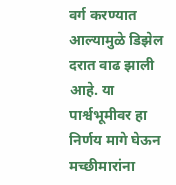वर्ग करण्यात आल्यामुळे डिझेल दरात वाढ झाली आहे. या पार्श्वभूमीवर हा निर्णय मागे घेऊन मच्छीमारांना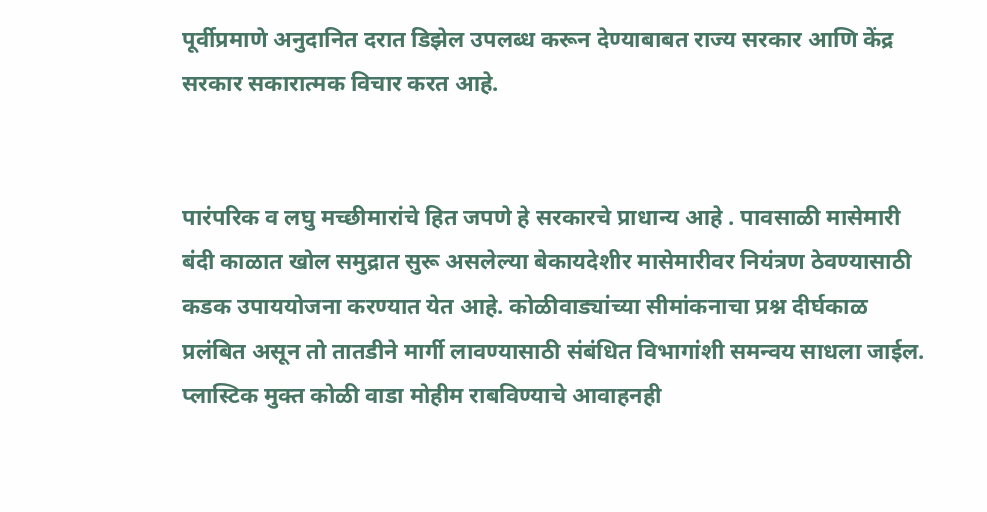पूर्वीप्रमाणे अनुदानित दरात डिझेल उपलब्ध करून देण्याबाबत राज्य सरकार आणि केंद्र सरकार सकारात्मक विचार करत आहे.


पारंपरिक व लघु मच्छीमारांचे हित जपणे हे सरकारचे प्राधान्य आहे . पावसाळी मासेमारी बंदी काळात खोल समुद्रात सुरू असलेल्या बेकायदेशीर मासेमारीवर नियंत्रण ठेवण्यासाठी कडक उपाययोजना करण्यात येत आहे. कोळीवाड्यांच्या सीमांकनाचा प्रश्न दीर्घकाळ प्रलंबित असून तो तातडीने मार्गी लावण्यासाठी संबंधित विभागांशी समन्वय साधला जाईल. प्लास्टिक मुक्त कोळी वाडा मोहीम राबविण्याचे आवाहनही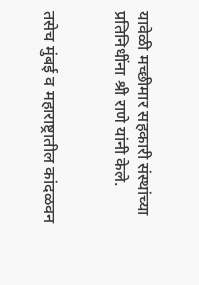यावेळी मच्छीमार सहकारी संस्थांच्या प्रतिनिधींना श्री राणे यांनी केले.


तसेच मुंबई व महाराष्ट्रातील कांदळवन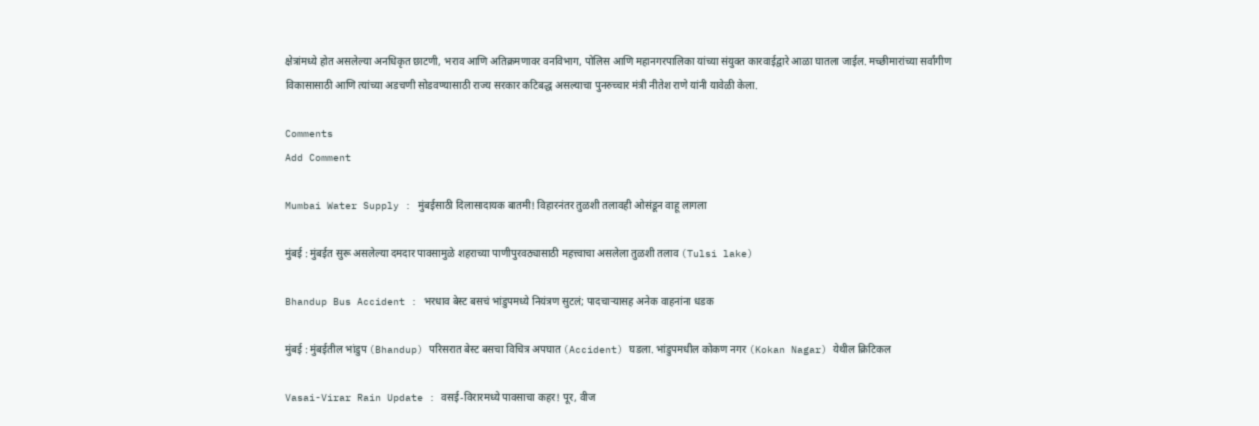क्षेत्रांमध्ये होत असलेल्या अनधिकृत छाटणी, भराव आणि अतिक्रमणावर वनविभाग, पोलिस आणि महानगरपालिका यांच्या संयुक्त कारवाईद्वारे आळा घातला जाईल. मच्छीमारांच्या सर्वांगीण विकासासाठी आणि त्यांच्या अडचणी सोडवण्यासाठी राज्य सरकार कटिबद्ध असल्याचा पुनरुच्चार मंत्री नीतेश राणे यांनी यावेळी केला.

Comments
Add Comment

Mumbai Water Supply : मुंबईसाठी दिलासादायक बातमी! विहारनंतर तुळशी तलावही ओसंडून वाहू लागला

मुंबई : मुंबईत सुरू असलेल्या दमदार पावसामुळे शहराच्या पाणीपुरवठ्यासाठी महत्त्वाचा असलेला तुळशी तलाव (Tulsi lake)

Bhandup Bus Accident : भरधाव बेस्ट बसचं भांडुपमध्ये नियंत्रण सुटलं; पादचाऱ्यासह अनेक वाहनांना धडक

मुंबई : मुंबईतील भांडुप (Bhandup) परिसरात बेस्ट बसचा विचित्र अपघात (Accident) घडला. भांडुपमधील कोकण नगर (Kokan Nagar) येथील क्रिटिकल

Vasai-Virar Rain Update : वसई-विरारमध्ये पावसाचा कहर! पूर, वीज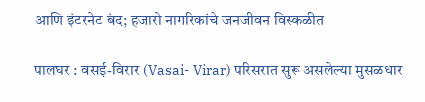आणि इंटरनेट बंद; हजारो नागरिकांचे जनजीवन विस्कळीत

पालघर : वसई-विरार (Vasai- Virar) परिसरात सुरू असलेल्या मुसळधार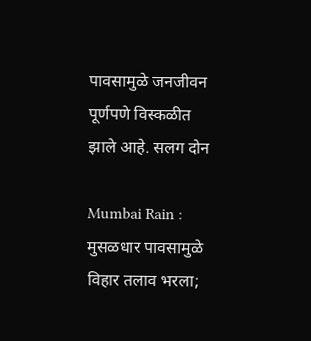पावसामुळे जनजीवन पूर्णपणे विस्कळीत झाले आहे. सलग दोन

Mumbai Rain : मुसळधार पावसामुळे विहार तलाव भरला;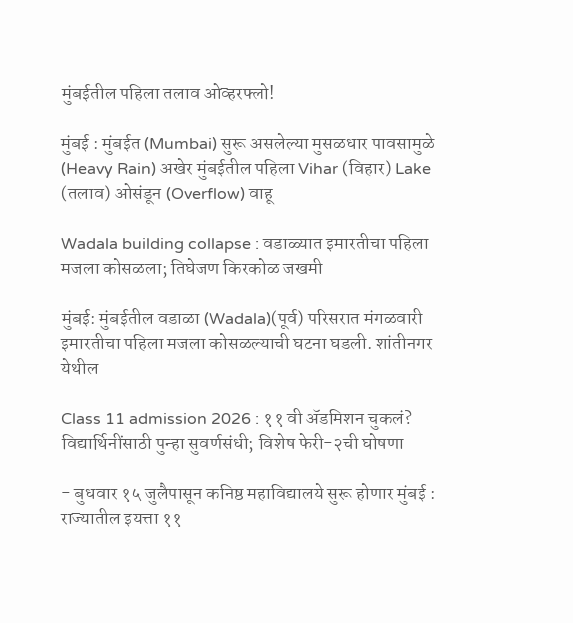मुंबईतील पहिला तलाव ओव्हरफ्लो!

मुंबई : मुंबईत (Mumbai) सुरू असलेल्या मुसळधार पावसामुळे (Heavy Rain) अखेर मुंबईतील पहिला Vihar (विहार) Lake (तलाव) ओसंडून (Overflow) वाहू

Wadala building collapse : वडाळ्यात इमारतीचा पहिला मजला कोसळला; तिघेजण किरकोळ जखमी

मुंबई: मुंबईतील वडाळा (Wadala)(पूर्व) परिसरात मंगळवारी इमारतीचा पहिला मजला कोसळल्याची घटना घडली. शांतीनगर येथील

Class 11 admission 2026 : ११ वी अ‍ॅडमिशन चुकलं? विद्यार्थिनींसाठी पुन्हा सुवर्णसंधी; विशेष फेरी-२ची घोषणा

- बुधवार १५ जुलैपासून कनिष्ठ महाविद्यालये सुरू होणार मुंबई : राज्यातील इयत्ता ११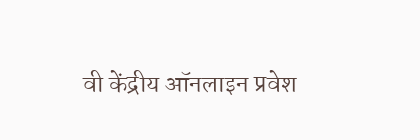वी केंद्रीय ऑनलाइन प्रवेश